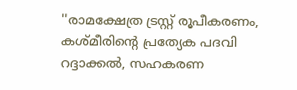''രാമക്ഷേത്ര ട്രസ്റ്റ് രൂപീകരണം, കശ്മീരിന്റെ പ്രത്യേക പദവി റദ്ദാക്കല്‍, സഹകരണ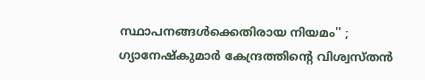സ്ഥാപനങ്ങള്‍ക്കെതിരായ നിയമം'' ; ഗ്യാനേഷ്‌കുമാര്‍ കേന്ദ്രത്തിന്റെ വിശ്വസ്തന്‍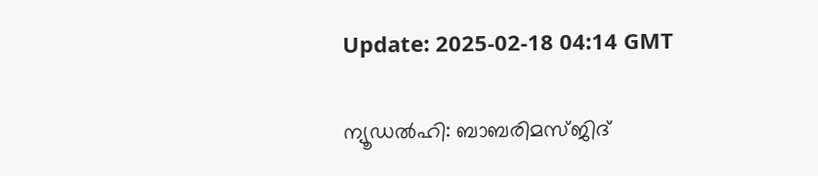Update: 2025-02-18 04:14 GMT

ന്യൂഡല്‍ഹി: ബാബരിമസ്ജിദ്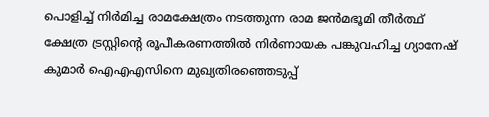പൊളിച്ച് നിര്‍മിച്ച രാമക്ഷേത്രം നടത്തുന്ന രാമ ജന്‍മഭൂമി തീര്‍ത്ഥ് ക്ഷേത്ര ട്രസ്റ്റിന്റെ രൂപീകരണത്തില്‍ നിര്‍ണായക പങ്കുവഹിച്ച ഗ്യാനേഷ് കുമാര്‍ ഐഎഎസിനെ മുഖ്യതിരഞ്ഞെടുപ്പ്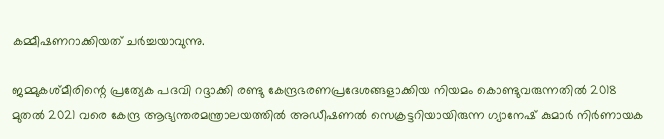കമ്മീഷണറാക്കിയത് ചര്‍ച്ചയാവുന്നു.

ജമ്മുകശ്മീരിന്റെ പ്രത്യേക പദവി റദ്ദാക്കി രണ്ടു കേന്ദ്രഭരണപ്രദേശങ്ങളാക്കിയ നിയമം കൊണ്ടുവരുന്നതില്‍ 2018 മുതല്‍ 2021 വരെ കേന്ദ്ര ആഭ്യന്തരമന്ത്രാലയത്തില്‍ അഡീഷണല്‍ സെക്രട്ടറിയായിരുന്ന ഗ്യാനേഷ് കുമാര്‍ നിര്‍ണായക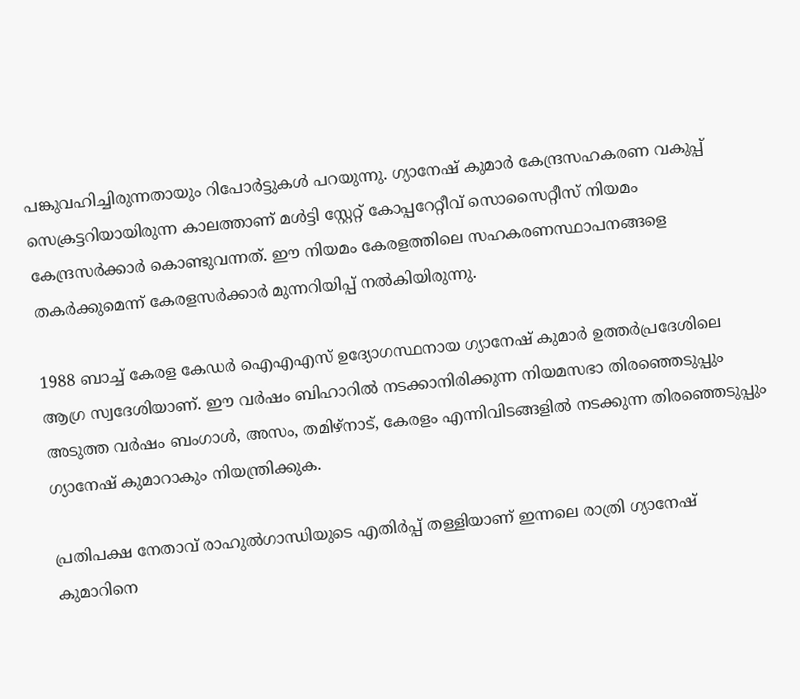പങ്കുവഹിച്ചിരുന്നതായും റിപോര്‍ട്ടുകള്‍ പറയുന്നു. ഗ്യാനേഷ് കുമാര്‍ കേന്ദ്രസഹകരണ വകുപ്പ് സെക്രട്ടറിയായിരുന്ന കാലത്താണ് മള്‍ട്ടി സ്റ്റേറ്റ് കോപ്പറേറ്റീവ് സൊസൈറ്റീസ് നിയമം കേന്ദ്രസര്‍ക്കാര്‍ കൊണ്ടുവന്നത്. ഈ നിയമം കേരളത്തിലെ സഹകരണസ്ഥാപനങ്ങളെ തകര്‍ക്കുമെന്ന് കേരളസര്‍ക്കാര്‍ മുന്നറിയിപ്പ് നല്‍കിയിരുന്നു.

1988 ബാച്ച് കേരള കേഡര്‍ ഐഎഎസ് ഉദ്യോഗസ്ഥനായ ഗ്യാനേഷ് കുമാര്‍ ഉത്തര്‍പ്രദേശിലെ ആഗ്ര സ്വദേശിയാണ്. ഈ വര്‍ഷം ബിഹാറില്‍ നടക്കാനിരിക്കുന്ന നിയമസഭാ തിരഞ്ഞെടുപ്പും അടുത്ത വര്‍ഷം ബംഗാള്‍, അസം, തമിഴ്‌നാട്, കേരളം എന്നിവിടങ്ങളില്‍ നടക്കുന്ന തിരഞ്ഞെടുപ്പും ഗ്യാനേഷ് കുമാറാകും നിയന്ത്രിക്കുക.

പ്രതിപക്ഷ നേതാവ് രാഹുല്‍ഗാന്ധിയുടെ എതിര്‍പ്പ് തള്ളിയാണ് ഇന്നലെ രാത്രി ഗ്യാനേഷ് കുമാറിനെ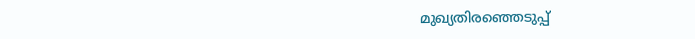മുഖ്യതിരഞ്ഞെടുപ്പ്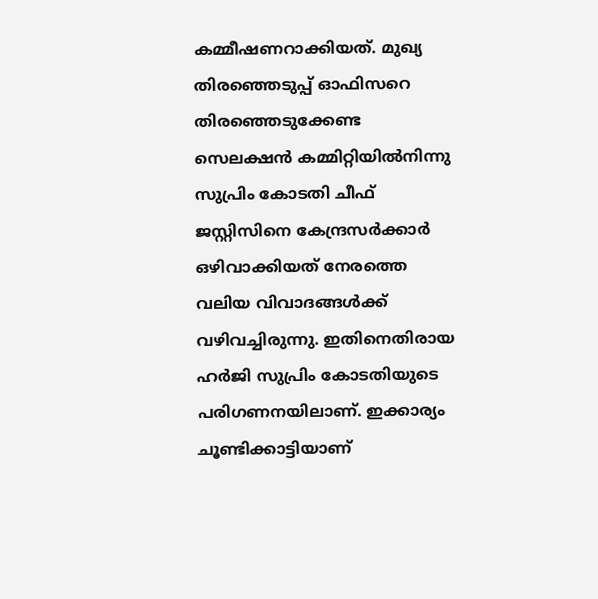കമ്മീഷണറാക്കിയത്. മുഖ്യ തിരഞ്ഞെടുപ്പ് ഓഫിസറെ തിരഞ്ഞെടുക്കേണ്ട സെലക്ഷന്‍ കമ്മിറ്റിയില്‍നിന്നു സുപ്രിം കോടതി ചീഫ് ജസ്റ്റിസിനെ കേന്ദ്രസര്‍ക്കാര്‍ ഒഴിവാക്കിയത് നേരത്തെ വലിയ വിവാദങ്ങള്‍ക്ക് വഴിവച്ചിരുന്നു. ഇതിനെതിരായ ഹര്‍ജി സുപ്രിം കോടതിയുടെ പരിഗണനയിലാണ്. ഇക്കാര്യം ചൂണ്ടിക്കാട്ടിയാണ്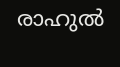രാഹുല്‍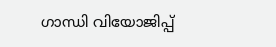ഗാന്ധി വിയോജിപ്പ്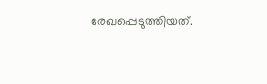രേഖപ്പെടുത്തിയത്.